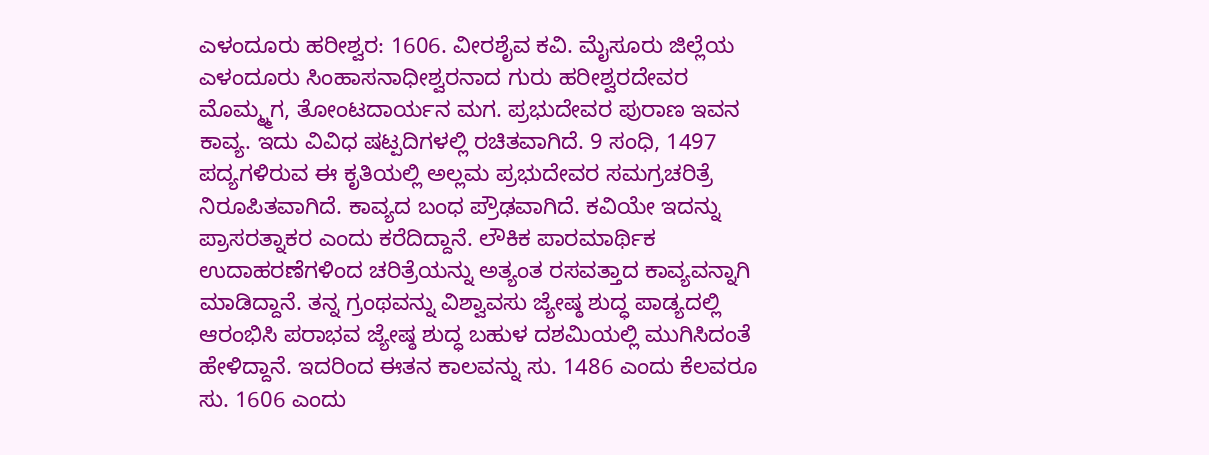ಎಳಂದೂರು ಹರೀಶ್ವರ: 1606. ವೀರಶೈವ ಕವಿ. ಮೈಸೂರು ಜಿಲ್ಲೆಯ ಎಳಂದೂರು ಸಿಂಹಾಸನಾಧೀಶ್ವರನಾದ ಗುರು ಹರೀಶ್ವರದೇವರ ಮೊಮ್ಮ್ಮಗ, ತೋಂಟದಾರ್ಯನ ಮಗ. ಪ್ರಭುದೇವರ ಪುರಾಣ ಇವನ ಕಾವ್ಯ. ಇದು ವಿವಿಧ ಷಟ್ಪದಿಗಳಲ್ಲಿ ರಚಿತವಾಗಿದೆ. 9 ಸಂಧಿ, 1497 ಪದ್ಯಗಳಿರುವ ಈ ಕೃತಿಯಲ್ಲಿ ಅಲ್ಲಮ ಪ್ರಭುದೇವರ ಸಮಗ್ರಚರಿತ್ರೆ ನಿರೂಪಿತವಾಗಿದೆ. ಕಾವ್ಯದ ಬಂಧ ಪ್ರೌಢವಾಗಿದೆ. ಕವಿಯೇ ಇದನ್ನು ಪ್ರಾಸರತ್ನಾಕರ ಎಂದು ಕರೆದಿದ್ದಾನೆ. ಲೌಕಿಕ ಪಾರಮಾರ್ಥಿಕ ಉದಾಹರಣೆಗಳಿಂದ ಚರಿತ್ರೆಯನ್ನು ಅತ್ಯಂತ ರಸವತ್ತಾದ ಕಾವ್ಯವನ್ನಾಗಿ ಮಾಡಿದ್ದಾನೆ. ತನ್ನ ಗ್ರಂಥವನ್ನು ವಿಶ್ವಾವಸು ಜ್ಯೇಷ್ಠ ಶುದ್ಧ ಪಾಡ್ಯದಲ್ಲಿ ಆರಂಭಿಸಿ ಪರಾಭವ ಜ್ಯೇಷ್ಠ ಶುದ್ಧ ಬಹುಳ ದಶಮಿಯಲ್ಲಿ ಮುಗಿಸಿದಂತೆ ಹೇಳಿದ್ದಾನೆ. ಇದರಿಂದ ಈತನ ಕಾಲವನ್ನು ಸು. 1486 ಎಂದು ಕೆಲವರೂ ಸು. 1606 ಎಂದು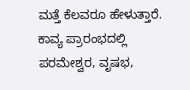ಮತ್ತೆ ಕೆಲವರೂ ಹೇಳುತ್ತಾರೆ.
ಕಾವ್ಯ ಪ್ರಾರಂಭದಲ್ಲಿ ಪರಮೇಶ್ವರ, ವೃಷಭ,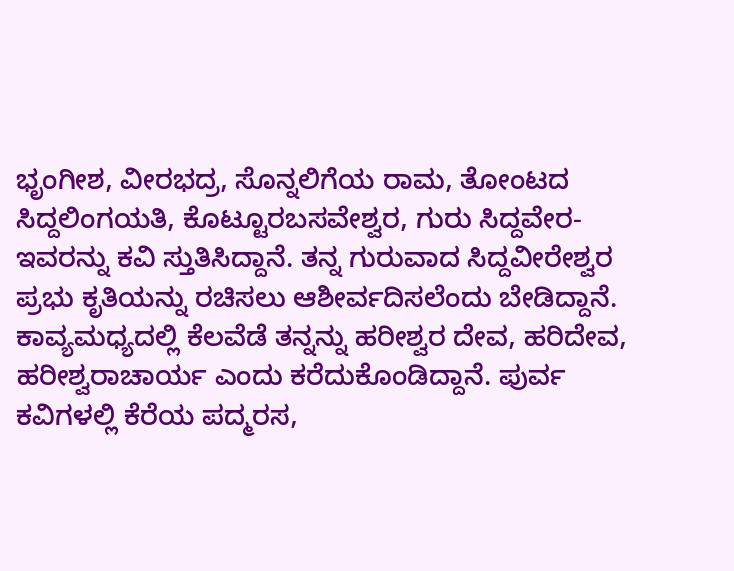ಭೃಂಗೀಶ, ವೀರಭದ್ರ, ಸೊನ್ನಲಿಗೆಯ ರಾಮ, ತೋಂಟದ ಸಿದ್ದಲಿಂಗಯತಿ, ಕೊಟ್ಟೂರಬಸವೇಶ್ವರ, ಗುರು ಸಿದ್ದವೇರ-ಇವರನ್ನು ಕವಿ ಸ್ತುತಿಸಿದ್ದಾನೆ. ತನ್ನ ಗುರುವಾದ ಸಿದ್ದವೀರೇಶ್ವರ ಪ್ರಭು ಕೃತಿಯನ್ನು ರಚಿಸಲು ಆಶೀರ್ವದಿಸಲೆಂದು ಬೇಡಿದ್ದಾನೆ. ಕಾವ್ಯಮಧ್ಯದಲ್ಲಿ ಕೆಲವೆಡೆ ತನ್ನನ್ನು ಹರೀಶ್ವರ ದೇವ, ಹರಿದೇವ, ಹರೀಶ್ವರಾಚಾರ್ಯ ಎಂದು ಕರೆದುಕೊಂಡಿದ್ದಾನೆ. ಪುರ್ವ ಕವಿಗಳಲ್ಲಿ ಕೆರೆಯ ಪದ್ಮರಸ,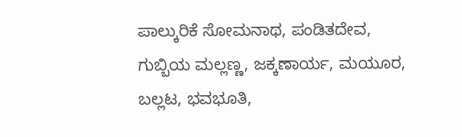ಪಾಲ್ಕುರಿಕೆ ಸೋಮನಾಥ, ಪಂಡಿತದೇವ, ಗುಬ್ಬಿಯ ಮಲ್ಲಣ್ಣ, ಜಕ್ಕಣಾರ್ಯ, ಮಯೂರ, ಬಲ್ಲಟ, ಭವಭೂತಿ,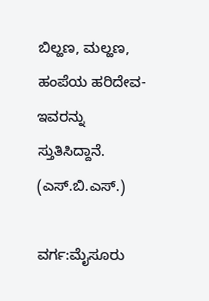ಬಿಲ್ಹಣ, ಮಲ್ಹಣ, ಹಂಪೆಯ ಹರಿದೇವ-ಇವರನ್ನು ಸ್ತುತಿಸಿದ್ದಾನೆ.   (ಎಸ್.ಬಿ.ಎಸ್.)

ವರ್ಗ:ಮೈಸೂರು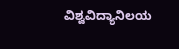ವಿಶ್ವವಿದ್ಯಾನಿಲಯ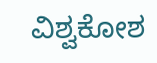ವಿಶ್ವಕೋಶ